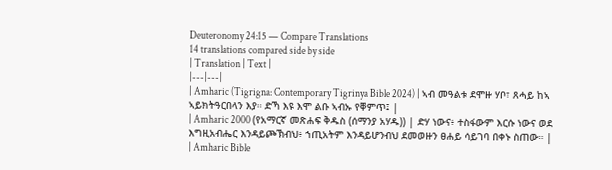Deuteronomy 24:15 — Compare Translations
14 translations compared side by side
| Translation | Text |
|---|---|
| Amharic (Tigrigna: Contemporary Tigrinya Bible 2024) | ኣብ መዓልቱ ደሞዙ ሃቦ፣ ጸሓይ ከኣ ኣይክትዓርበላን እያ። ድኻ እዩ እሞ ልቡ ኣብኡ የቐምጥ፤ |
| Amharic 2000 (የአማርኛ መጽሐፍ ቅዱስ (ሰማንያ አሃዱ)) | ድሃ ነውና፥ ተስፋውም እርሱ ነውና ወደ እግዚአብሔር እንዳይጮኽብህ፥ ኀጢአትም እንዳይሆንብህ ደመወዙን ፀሐይ ሳይገባ በቀኑ ስጠው። |
| Amharic Bible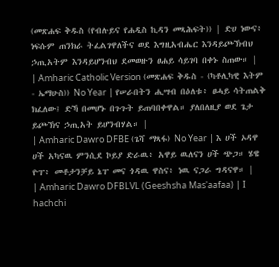(መጽሐፍ ቅዱስ (የብሉይና የሐዲስ ኪዳን መጻሕፍት)) | ድሀ ነውና፥ ነፍሱም ጠንክራ ትፈልገዋለችና ወደ እግዚአብሔር እንዳይጮኽብህ ኃጢአትም እንዳይሆንብህ ደመወዙን ፀሐይ ሳይገባ በቀኑ ስጠው። |
| Amharic Catholic Version (መጽሐፍ ቅዱስ - (ካቶሊካዊ እትም - ኤማሁስ)) No Year | የሠራበትን ሒሣብ በዕለቱ፥ ፀሓይ ሳትጠልቅ ክፈለው፤ ድኻ በመሆኑ በጉጉት ይጠባበቀዋል። ያለበለዚያ ወደ ጌታ ይጮኽና ኃጢአት ይሆንብሃል። |
| Amharic Dawro DFBE (ጌሻ ማጻፋ) No Year | እ ሀች ኦዳዋ ሀች አካናዉ ምንሲደ ኮይያ ድራዉ፥ አዋይ ዉለናን ሀች ጭጋ። ሄዌ ዮፐ፥ መቶታንቻይ ኔፐ መና ጎዳዉ ዋስና፥ ነዉ ናጋራ ግዳናዋ። |
| Amharic Dawro DFBLVL (Geeshsha Mas'aafaa) | I hachchi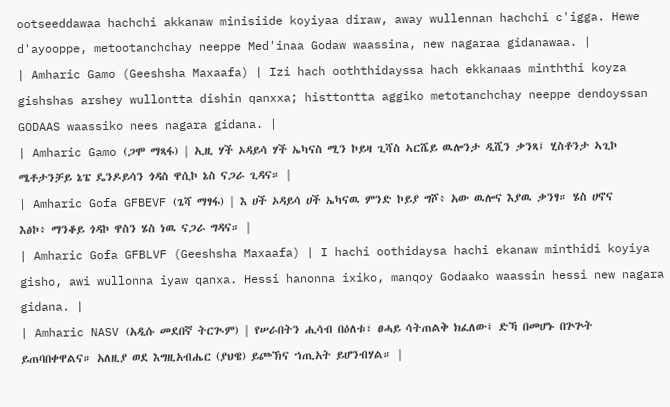ootseeddawaa hachchi akkanaw minisiide koyiyaa diraw, away wullennan hachchi c'igga. Hewe d'ayooppe, metootanchchay neeppe Med'inaa Godaw waassina, new nagaraa gidanawaa. |
| Amharic Gamo (Geeshsha Maxaafa) | Izi hach ooththidayssa hach ekkanaas minththi koyza gishshas arshey wullontta dishin qanxxa; histtontta aggiko metotanchchay neeppe dendoyssan GODAAS waassiko nees nagara gidana. |
| Amharic Gamo (ጋሞ ማጻፋ) | ኢዚ ሃች ኦዳይሳ ሃች ኤካናስ ሚን ኮይዛ ጊሻስ ኣርሼይ ዉሎንታ ዲሺን ቃንጻ፤ ሂስቶንታ ኣጊኮ ሜቶታንቻይ ኔፔ ዴንዶይሳን ጎዳስ ዋሲኮ ኔስ ናጋራ ጊዳና። |
| Amharic Gofa GFBEVF (ጌሻ ማፃፋ) | እ ሀች ኦዳይሳ ሀች ኤካናዉ ምንድ ኮይያ ግሾ፥ አው ዉሎና እያዉ ቃንፃ። ሄስ ሀኖና እፅኮ፥ ማንቆይ ጎዳኮ ዋስን ሄስ ነዉ ናጋራ ግዳና። |
| Amharic Gofa GFBLVF (Geeshsha Maxaafa) | I hachi oothidaysa hachi ekanaw minthidi koyiya gisho, awi wullonna iyaw qanxa. Hessi hanonna ixiko, manqoy Godaako waassin hessi new nagara gidana. |
| Amharic NASV (አዲሱ መደበኛ ትርጒም) | የሠራበትን ሒሳብ በዕለቱ፣ ፀሓይ ሳትጠልቅ ክፈለው፤ ድኻ በመሆኑ በጕጕት ይጠባበቀዋልና። አለዚያ ወደ እግዚአብሔር (ያህዌ) ይጮኽና ኀጢአት ይሆንብሃል። |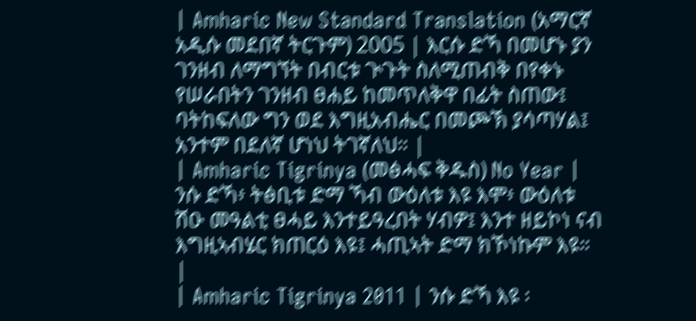| Amharic New Standard Translation (አማርኛ አዲሱ መደበኛ ትርጉም) 2005 | እርሱ ድኻ በመሆኑ ያን ገንዘብ ለማግኘት በብርቱ ጒጉት ስለሚጠብቅ በየቀኑ የሠራበትን ገንዘብ ፀሐይ ከመጥለቅዋ በፊት ስጠው፤ ባትከፍለው ግን ወደ እግዚአብሔር በመጮኽ ያሳጣሃል፤ አንተም በደለኛ ሆነህ ትገኛለህ። |
| Amharic Tigrinya (መፅሓፍ ቅዱስ) No Year | ንሱ ድኻ፥ ትፅቢቱ ድማ ኻብ ውዕለቱ እዩ እሞ፥ ውዕለቱ ሽዑ መዓልቲ ፀሓይ እንተይዓረበት ሃብዎ፤ እንተ ዘይኮነ ናብ እግዚኣብሄር ክጠርዕ እዩ፤ ሓጢኣት ድማ ክኾነኩም እዩ። |
| Amharic Tigrinya 2011 | ንሱ ድኻ እዩ ፡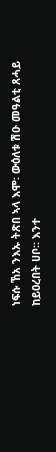ነፍሱ ኸአ ንእኡ ትጽበ ኣላ እሞ፡ ውዕለቱ ሽዑ መዓልቲ ጸሓይ ከይዐረበት ሀቦ። እንተ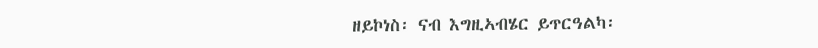ዘይኮነስ፡ ናብ እግዚኣብሄር ይጥርዓልካ፡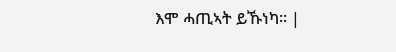እሞ ሓጢኣት ይኹነካ። |